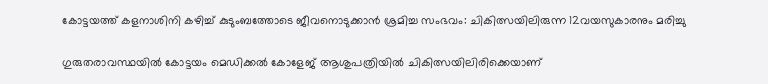കോട്ടയത്ത് കളനാശിനി കഴിച്ച് കുടുംബത്തോടെ ജീവനൊടുക്കാന്‍ ശ്രമിച്ച സംഭവം: ചികിത്സയിലിരുന്ന 12വയസുകാരനും മരിച്ചു

ഗുരുതരാവസ്ഥയില്‍ കോട്ടയം മെഡിക്കല്‍ കോളേജ് ആശുപത്രിയില്‍ ചികിത്സയിലിരിക്കെയാണ്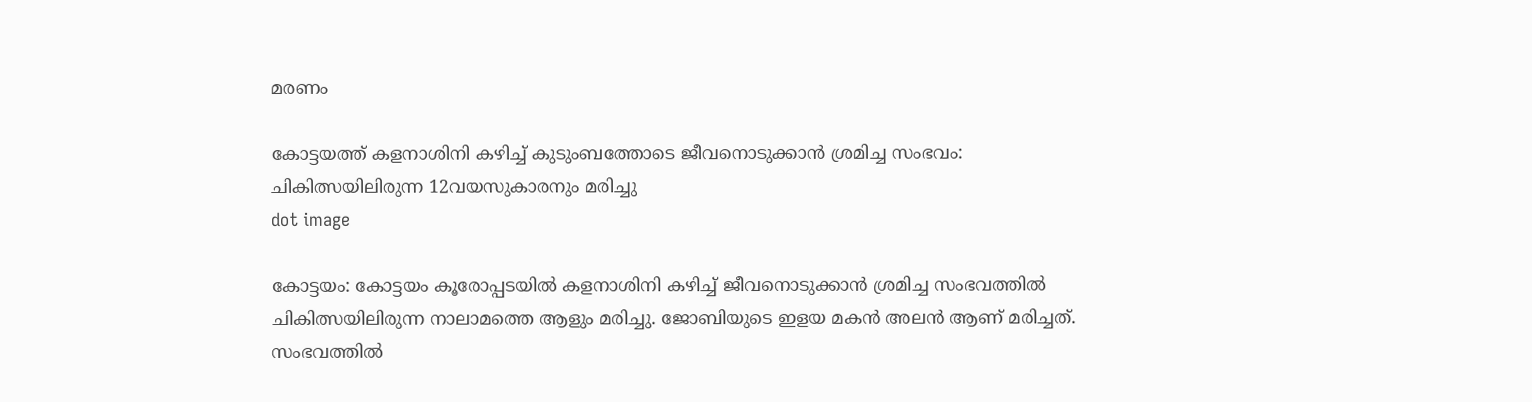മരണം

കോട്ടയത്ത് കളനാശിനി കഴിച്ച് കുടുംബത്തോടെ ജീവനൊടുക്കാന്‍ ശ്രമിച്ച സംഭവം: ചികിത്സയിലിരുന്ന 12വയസുകാരനും മരിച്ചു
dot image

കോട്ടയം: കോട്ടയം കൂരോപ്പടയില്‍ കളനാശിനി കഴിച്ച് ജീവനൊടുക്കാന്‍ ശ്രമിച്ച സംഭവത്തില്‍ ചികിത്സയിലിരുന്ന നാലാമത്തെ ആളും മരിച്ചു. ജോബിയുടെ ഇളയ മകന്‍ അലന്‍ ആണ് മരിച്ചത്. സംഭവത്തില്‍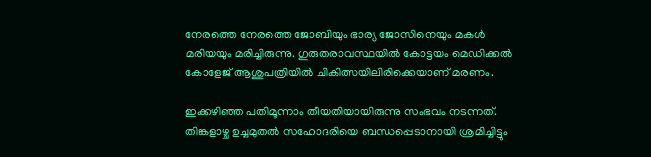നേരത്തെ നേരത്തെ ജോബിയും ഭാര്യ ജോസിനെയും മകള്‍ മരിയയും മരിച്ചിരുന്നു. ഗുരുതരാവസ്ഥയില്‍ കോട്ടയം മെഡിക്കല്‍ കോളേജ് ആശുപത്രിയില്‍ ചികിത്സയിലിരിക്കെയാണ് മരണം.

ഇക്കഴിഞ്ഞ പതിമൂന്നാം തീയതിയായിരുന്നു സംഭവം നടന്നത്. തിങ്കളാഴ്ച ഉച്ചമുതല്‍ സഹോദരിയെ ബന്ധപ്പെടാനായി ശ്രമിച്ചിട്ടും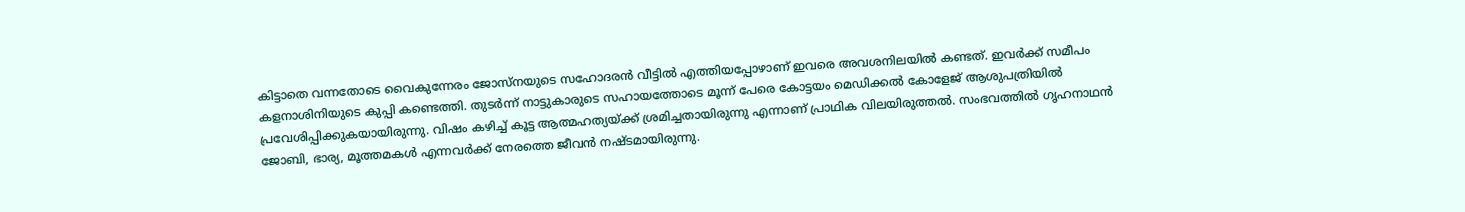കിട്ടാതെ വന്നതോടെ വൈകുന്നേരം ജോസ്‌നയുടെ സഹോദരന്‍ വീട്ടില്‍ എത്തിയപ്പോഴാണ് ഇവരെ അവശനിലയില്‍ കണ്ടത്. ഇവര്‍ക്ക് സമീപം കളനാശിനിയുടെ കുപ്പി കണ്ടെത്തി. തുടര്‍ന്ന് നാട്ടുകാരുടെ സഹായത്തോടെ മൂന്ന് പേരെ കോട്ടയം മെഡിക്കല്‍ കോളേജ് ആശുപത്രിയില്‍ പ്രവേശിപ്പിക്കുകയായിരുന്നു. വിഷം കഴിച്ച് കൂട്ട ആത്മഹത്യയ്ക്ക് ശ്രമിച്ചതായിരുന്നു എന്നാണ് പ്രാഥിക വിലയിരുത്തല്‍. സംഭവത്തില്‍ ഗൃഹനാഥന്‍ ജോബി, ഭാര്യ, മൂത്തമകള്‍ എന്നവര്‍ക്ക് നേരത്തെ ജീവന്‍ നഷ്ടമായിരുന്നു.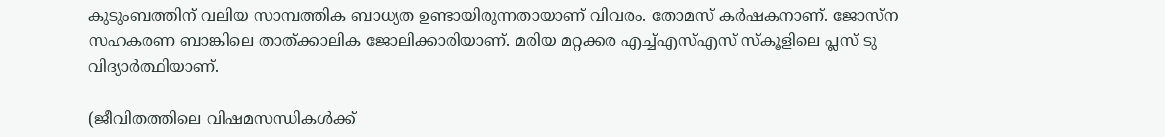കുടുംബത്തിന് വലിയ സാമ്പത്തിക ബാധ്യത ഉണ്ടായിരുന്നതായാണ് വിവരം. തോമസ് കര്‍ഷകനാണ്. ജോസ്ന സഹകരണ ബാങ്കിലെ താത്ക്കാലിക ജോലിക്കാരിയാണ്. മരിയ മറ്റക്കര എച്ച്എസ്എസ് സ്‌കൂളിലെ പ്ലസ് ടു വിദ്യാര്‍ത്ഥിയാണ്.

(ജീവിതത്തിലെ വിഷമസന്ധികള്‍ക്ക്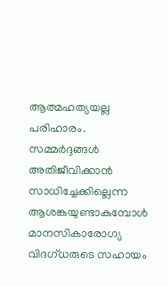ആത്മഹത്യയല്ല പരിഹാരം. സമ്മര്‍ദ്ദങ്ങള്‍ അതിജീവിക്കാന്‍ സാധിച്ചേക്കില്ലെന്ന ആശങ്കയുണ്ടാകുമ്പോള്‍ മാനസികാരോഗ്യ വിദഗ്ധരുടെ സഹായം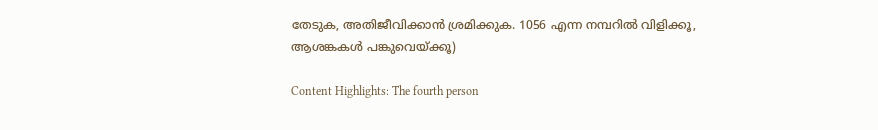തേടുക, അതിജീവിക്കാന്‍ ശ്രമിക്കുക. 1056 എന്ന നമ്പറില്‍ വിളിക്കൂ, ആശങ്കകള്‍ പങ്കുവെയ്ക്കൂ)

Content Highlights: The fourth person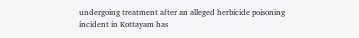undergoing treatment after an alleged herbicide poisoning incident in Kottayam has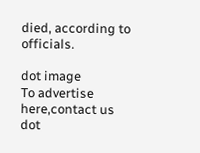died, according to officials.

dot image
To advertise here,contact us
dot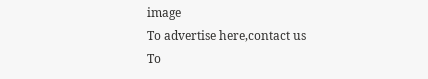image
To advertise here,contact us
To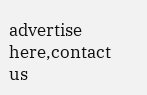advertise here,contact us